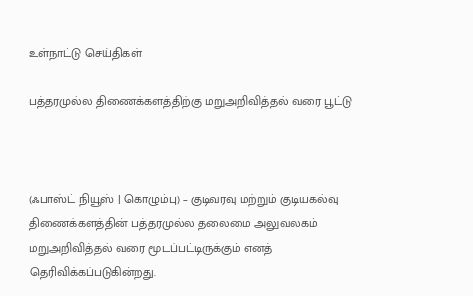உள்நாட்டு செய்திகள்

பத்தரமுல்ல திணைக்களத்திற்கு மறுஅறிவித்தல் வரை பூட்டு



(ஃபாஸ்ட் நியூஸ் | கொழும்பு) – குடிவரவு மற்றும் குடியகல்வு திணைக்களத்தின் பத்தரமுல்ல தலைமை அலுவலகம் மறுஅறிவித்தல் வரை மூடப்பட்டிருக்கும் எனத் தெரிவிக்கப்படுகின்றது.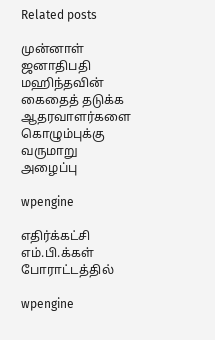Related posts

முன்னாள் ஜனாதிபதி மஹிந்தவின் கைதைத் தடுக்க ஆதரவாளர்களை கொழும்புக்கு வருமாறு அழைப்பு

wpengine

எதிர்க்கட்சி எம்.பி.க்கள் போராட்டத்தில்

wpengine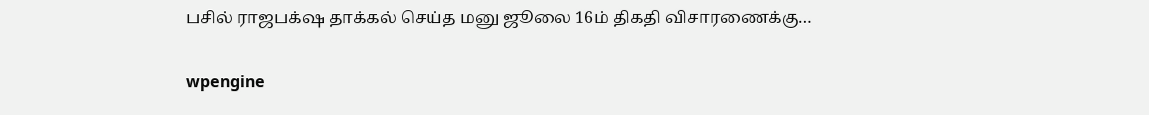பசில் ராஜபக்‌ஷ தாக்கல் செய்த மனு ஜூலை 16ம் திகதி விசாரணைக்கு…

wpengine